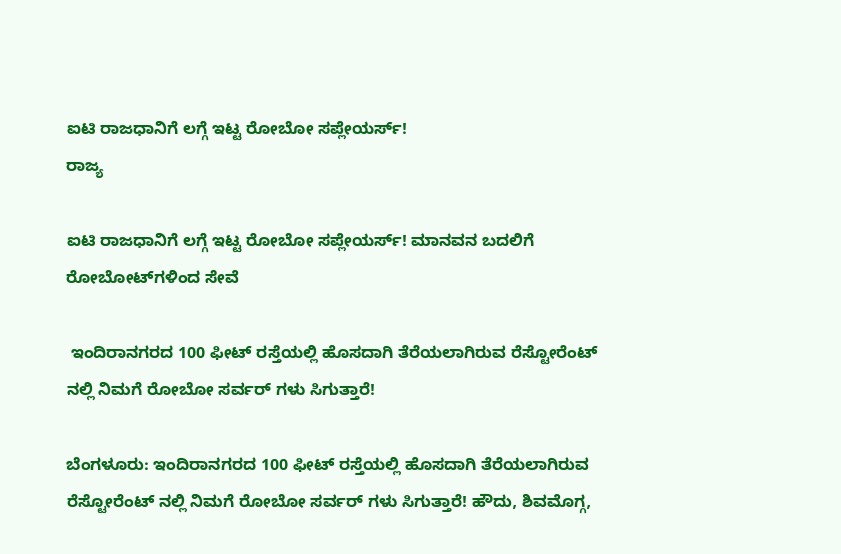ಐಟಿ ರಾಜಧಾನಿಗೆ ಲಗ್ಗೆ ಇಟ್ಟ ರೋಬೋ ಸಪ್ಲೇಯರ್ಸ್!
ರಾಜ್ಯ

ಐಟಿ ರಾಜಧಾನಿಗೆ ಲಗ್ಗೆ ಇಟ್ಟ ರೋಬೋ ಸಪ್ಲೇಯರ್ಸ್! ಮಾನವನ ಬದಲಿಗೆ ರೋಬೋಟ್‌ಗಳಿಂದ ಸೇವೆ

 ಇಂದಿರಾನಗರದ 100 ಫೀಟ್ ರಸ್ತೆಯಲ್ಲಿ ಹೊಸದಾಗಿ ತೆರೆಯಲಾಗಿರುವ ರೆಸ್ಟೋರೆಂಟ್ ನಲ್ಲಿ ನಿಮಗೆ ರೋಬೋ ಸರ್ವರ್ ಗಳು ಸಿಗುತ್ತಾರೆ!

ಬೆಂಗಳೂರು: ಇಂದಿರಾನಗರದ 100 ಫೀಟ್ ರಸ್ತೆಯಲ್ಲಿ ಹೊಸದಾಗಿ ತೆರೆಯಲಾಗಿರುವ ರೆಸ್ಟೋರೆಂಟ್ ನಲ್ಲಿ ನಿಮಗೆ ರೋಬೋ ಸರ್ವರ್ ಗಳು ಸಿಗುತ್ತಾರೆ! ಹೌದು, ಶಿವಮೊಗ್ಗ,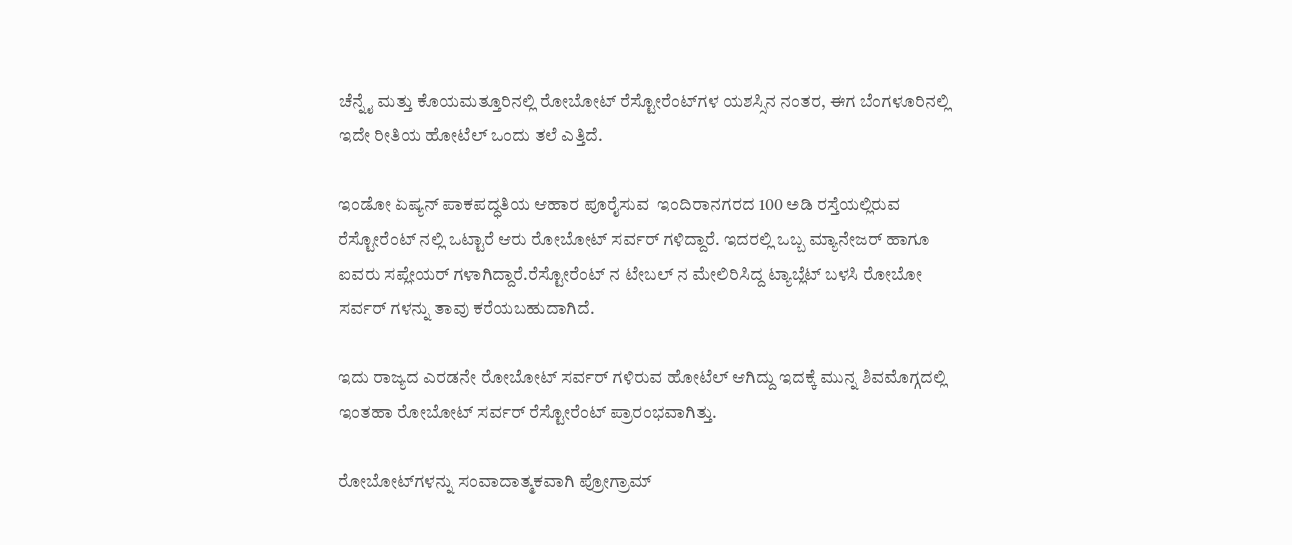ಚೆನ್ನೈ ಮತ್ತು ಕೊಯಮತ್ತೂರಿನಲ್ಲಿ ರೋಬೋಟ್ ರೆಸ್ಟೋರೆಂಟ್‌ಗಳ ಯಶಸ್ಸಿನ ನಂತರ, ಈಗ ಬೆಂಗಳೂರಿನಲ್ಲಿ ಇದೇ ರೀತಿಯ ಹೋಟೆಲ್ ಒಂದು ತಲೆ ಎತ್ತಿದೆ.

ಇಂಡೋ ಏಷ್ಯನ್ ಪಾಕಪದ್ಧತಿಯ ಆಹಾರ ಪೂರೈಸುವ  ಇಂದಿರಾನಗರದ 100 ಅಡಿ ರಸ್ತೆಯಲ್ಲಿರುವ ರೆಸ್ಟೋರೆಂಟ್ ನಲ್ಲಿ ಒಟ್ಟಾರೆ ಆರು ರೋಬೋಟ್‌ ಸರ್ವರ್ ಗಳಿದ್ದಾರೆ. ಇದರಲ್ಲಿ ಒಬ್ಬ ಮ್ಯಾನೇಜರ್ ಹಾಗೂ ಐವರು ಸಪ್ಲೇಯರ್ ಗಳಾಗಿದ್ದಾರೆ.ರೆಸ್ಟೋರೆಂಟ್ ನ ಟೇಬಲ್ ನ ಮೇಲಿರಿಸಿದ್ದ ಟ್ಯಾಬ್ಲೆಟ್ ಬಳಸಿ ರೋಬೋ ಸರ್ವರ್ ಗಳನ್ನು ತಾವು ಕರೆಯಬಹುದಾಗಿದೆ.

ಇದು ರಾಜ್ಯದ ಎರಡನೇ ರೋಬೋಟ್ ಸರ್ವರ್ ಗಳಿರುವ ಹೋಟೆಲ್ ಆಗಿದ್ದು ಇದಕ್ಕೆ ಮುನ್ನ ಶಿವಮೊಗ್ಗದಲ್ಲಿ ಇಂತಹಾ ರೋಬೋಟ್ ಸರ್ವರ್ ರೆಸ್ಟೋರೆಂಟ್ ಪ್ರಾರಂಭವಾಗಿತ್ತು.

ರೋಬೋಟ್‌ಗಳನ್ನು ಸಂವಾದಾತ್ಮಕವಾಗಿ ಪ್ರೋಗ್ರಾಮ್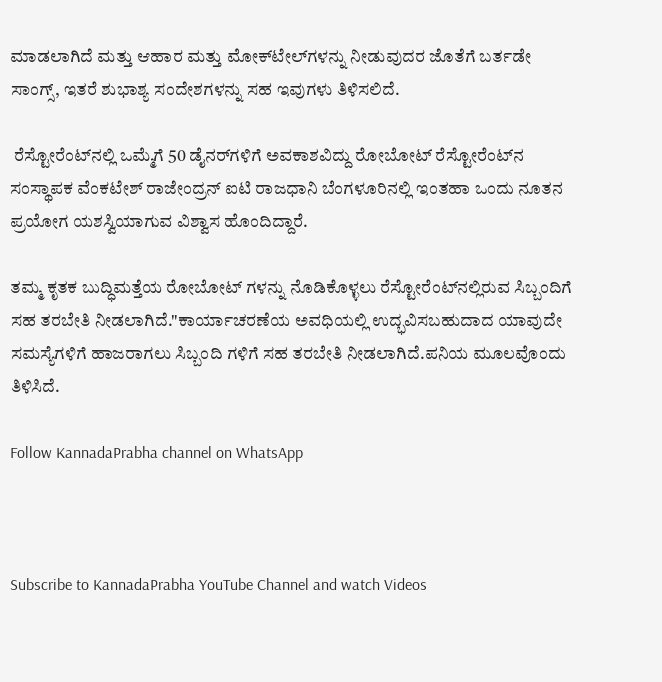ಮಾಡಲಾಗಿದೆ ಮತ್ತು ಆಹಾರ ಮತ್ತು ಮೋಕ್‌ಟೇಲ್‌ಗಳನ್ನು ನೀಡುವುದರ ಜೊತೆಗೆ ಬರ್ತಡೇ ಸಾಂಗ್ಸ್, ಇತರೆ ಶುಭಾಶ್ಯ ಸಂದೇಶಗಳನ್ನು ಸಹ ಇವುಗಳು ತಿಳಿಸಲಿದೆ.

 ರೆಸ್ಟೋರೆಂಟ್‌ನಲ್ಲಿ ಒಮ್ಮೆಗೆ 50 ಡೈನರ್‌ಗಳಿಗೆ ಅವಕಾಶವಿದ್ದು ರೋಬೋಟ್ ರೆಸ್ಟೋರೆಂಟ್‌ನ ಸಂಸ್ಥಾಪಕ ವೆಂಕಟೇಶ್ ರಾಜೇಂದ್ರನ್ ಐಟಿ ರಾಜಧಾನಿ ಬೆಂಗಳೂರಿನಲ್ಲಿ ಇಂತಹಾ ಒಂದು ನೂತನ ಪ್ರಯೋಗ ಯಶಸ್ವಿಯಾಗುವ ವಿಶ್ವಾಸ ಹೊಂದಿದ್ದಾರೆ.

ತಮ್ಮ ಕೃತಕ ಬುದ್ಧಿಮತ್ತೆಯ ರೋಬೋಟ್ ಗಳನ್ನು ನೊಡಿಕೊಳ್ಳಲು ರೆಸ್ಟೋರೆಂಟ್‌ನಲ್ಲಿರುವ ಸಿಬ್ಬಂದಿಗೆ ಸಹ ತರಬೇತಿ ನೀಡಲಾಗಿದೆ."ಕಾರ್ಯಾಚರಣೆಯ ಅವಧಿಯಲ್ಲಿ ಉದ್ಭವಿಸಬಹುದಾದ ಯಾವುದೇ ಸಮಸ್ಯೆಗಳಿಗೆ ಹಾಜರಾಗಲು ಸಿಬ್ಬಂದಿ ಗಳಿಗೆ ಸಹ ತರಬೇತಿ ನೀಡಲಾಗಿದೆ.ಪನಿಯ ಮೂಲವೊಂದು ತಿಳಿಸಿದೆ.

Follow KannadaPrabha channel on WhatsApp



Subscribe to KannadaPrabha YouTube Channel and watch Videos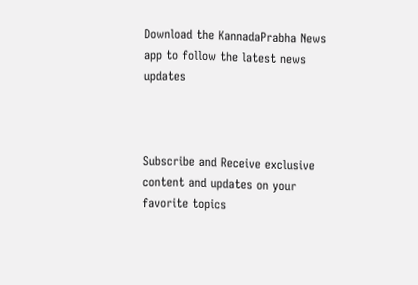Download the KannadaPrabha News app to follow the latest news updates



Subscribe and Receive exclusive content and updates on your favorite topics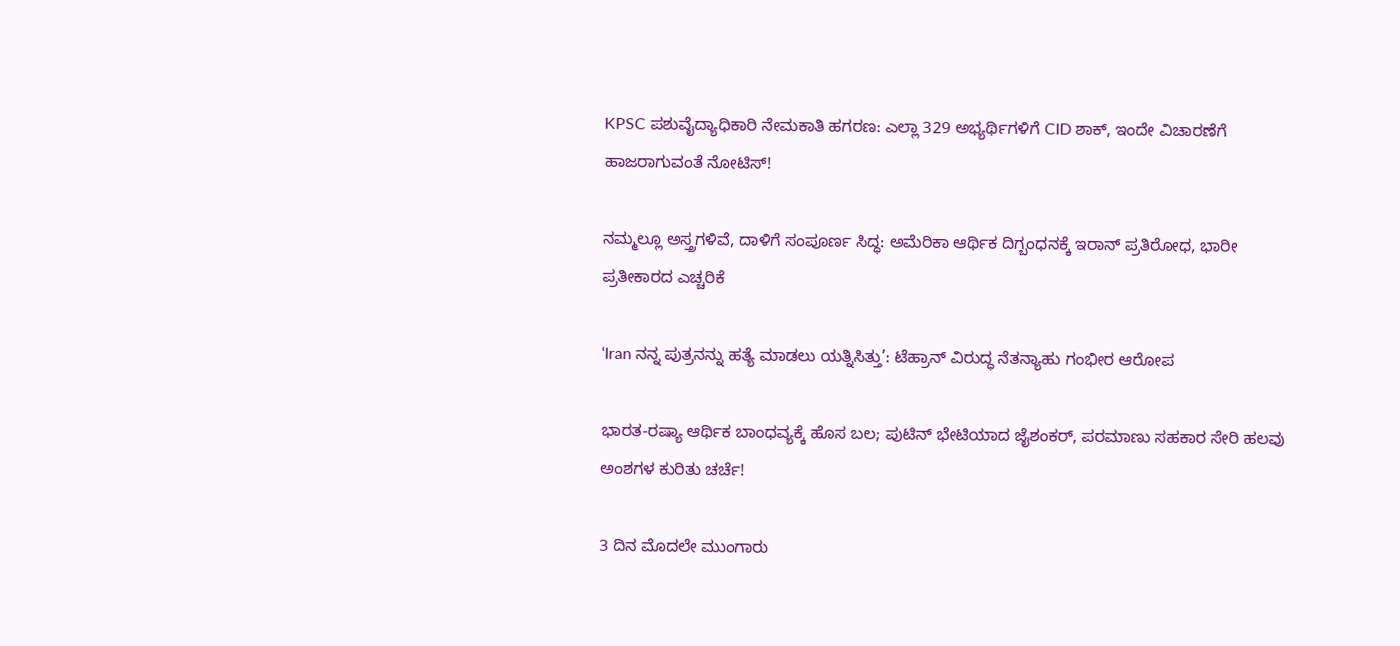KPSC ಪಶುವೈದ್ಯಾಧಿಕಾರಿ ನೇಮಕಾತಿ ಹಗರಣ: ಎಲ್ಲಾ 329 ಅಭ್ಯರ್ಥಿಗಳಿಗೆ CID ಶಾಕ್, ಇಂದೇ ವಿಚಾರಣೆಗೆ ಹಾಜರಾಗುವಂತೆ ನೋಟಿಸ್!

ನಮ್ಮಲ್ಲೂ ಅಸ್ತ್ರಗಳಿವೆ, ದಾಳಿಗೆ ಸಂಪೂರ್ಣ ಸಿದ್ಧ: ಅಮೆರಿಕಾ ಆರ್ಥಿಕ ದಿಗ್ಬಂಧನಕ್ಕೆ ಇರಾನ್‌ ಪ್ರತಿರೋಧ, ಭಾರೀ ಪ್ರತೀಕಾರದ ಎಚ್ಚರಿಕೆ

‘Iran ನನ್ನ ಪುತ್ರನನ್ನು ಹತ್ಯೆ ಮಾಡಲು ಯತ್ನಿಸಿತ್ತು’: ಟೆಹ್ರಾನ್‌ ವಿರುದ್ಧ ನೆತನ್ಯಾಹು ಗಂಭೀರ ಆರೋಪ

ಭಾರತ-ರಷ್ಯಾ ಆರ್ಥಿಕ ಬಾಂಧವ್ಯಕ್ಕೆ ಹೊಸ ಬಲ; ಪುಟಿನ್ ಭೇಟಿಯಾದ ಜೈಶಂಕರ್, ಪರಮಾಣು ಸಹಕಾರ ಸೇರಿ ಹಲವು ಅಂಶಗಳ ಕುರಿತು ಚರ್ಚೆ!

3 ದಿನ ಮೊದಲೇ ಮುಂಗಾರು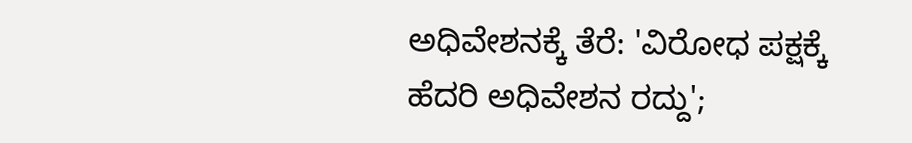ಅಧಿವೇಶನಕ್ಕೆ ತೆರೆ: 'ವಿರೋಧ ಪಕ್ಷಕ್ಕೆ ಹೆದರಿ ಅಧಿವೇಶನ ರದ್ದು';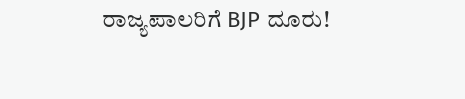ರಾಜ್ಯಪಾಲರಿಗೆ BJP ದೂರು!